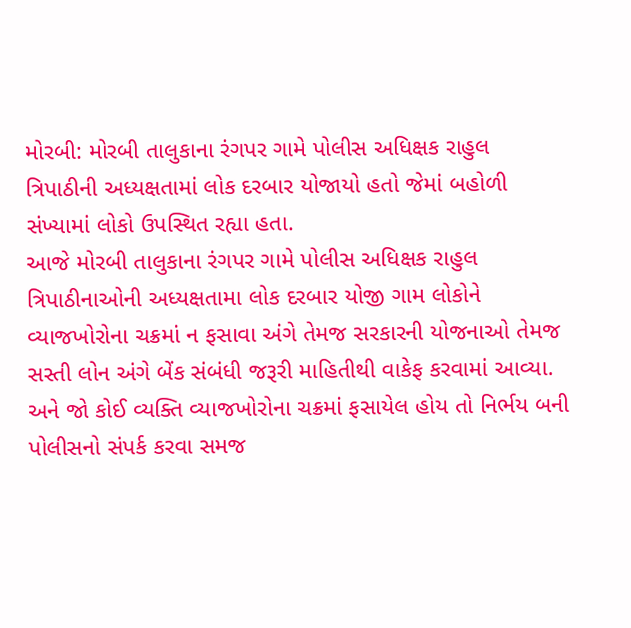મોરબી: મોરબી તાલુકાના રંગપર ગામે પોલીસ અધિક્ષક રાહુલ ત્રિપાઠીની અધ્યક્ષતામાં લોક દરબાર યોજાયો હતો જેમાં બહોળી સંખ્યામાં લોકો ઉપસ્થિત રહ્યા હતા.
આજે મોરબી તાલુકાના રંગપર ગામે પોલીસ અધિક્ષક રાહુલ ત્રિપાઠીનાઓની અધ્યક્ષતામા લોક દરબાર યોજી ગામ લોકોને વ્યાજખોરોના ચક્રમાં ન ફસાવા અંગે તેમજ સરકારની યોજનાઓ તેમજ સસ્તી લોન અંગે બેંક સંબંધી જરૂરી માહિતીથી વાકેફ કરવામાં આવ્યા. અને જો કોઈ વ્યક્તિ વ્યાજખોરોના ચક્રમાં ફસાયેલ હોય તો નિર્ભય બની પોલીસનો સંપર્ક કરવા સમજ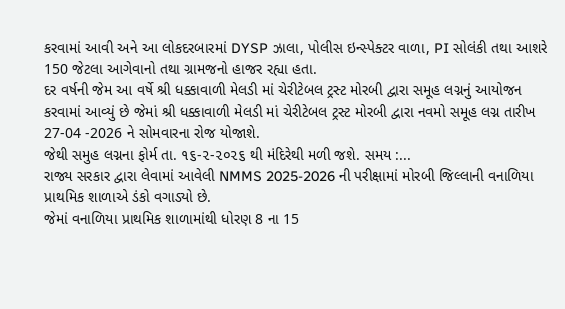કરવામાં આવી અને આ લોકદરબારમાં DYSP ઝાલા, પોલીસ ઇન્સ્પેક્ટર વાળા, PI સોલંકી તથા આશરે 150 જેટલા આગેવાનો તથા ગ્રામજનો હાજર રહ્યા હતા.
દર વર્ષની જેમ આ વર્ષે શ્રી ધક્કાવાળી મેલડી માં ચેરીટેબલ ટ્રસ્ટ મોરબી દ્વારા સમૂહ લગ્નનું આયોજન કરવામાં આવ્યું છે જેમાં શ્રી ધક્કાવાળી મેલડી માં ચેરીટેબલ ટ્રસ્ટ મોરબી દ્વારા નવમો સમૂહ લગ્ન તારીખ 27-04 -2026 ને સોમવારના રોજ યોજાશે.
જેથી સમુહ લગ્નના ફોર્મ તા. ૧૬-૨-૨૦૨૬ થી મંદિરેથી મળી જશે. સમય :...
રાજ્ય સરકાર દ્વારા લેવામાં આવેલી NMMS 2025-2026 ની પરીક્ષામાં મોરબી જિલ્લાની વનાળિયા પ્રાથમિક શાળાએ ડંકો વગાડ્યો છે.
જેમાં વનાળિયા પ્રાથમિક શાળામાંથી ધોરણ 8 ના 15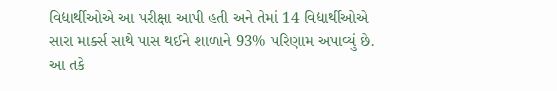વિદ્યાર્થીઓએ આ પરીક્ષા આપી હતી અને તેમાં 14 વિદ્યાર્થીઓએ સારા માર્ક્સ સાથે પાસ થઈને શાળાને 93% પરિણામ અપાવ્યું છે. આ તકે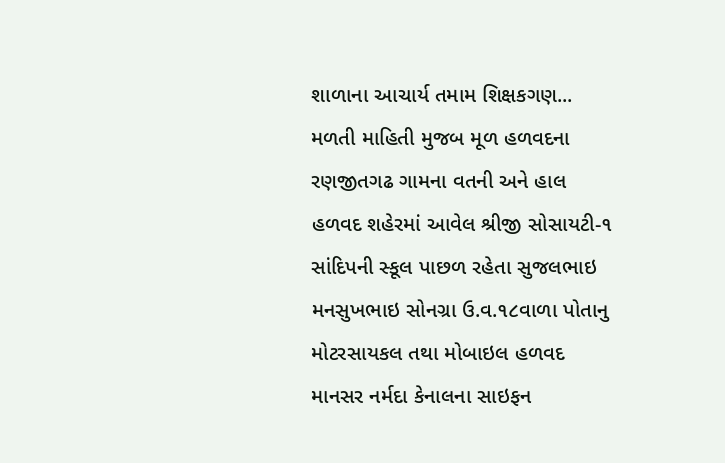શાળાના આચાર્ય તમામ શિક્ષકગણ...
મળતી માહિતી મુજબ મૂળ હળવદના રણજીતગઢ ગામના વતની અને હાલ હળવદ શહેરમાં આવેલ શ્રીજી સોસાયટી-૧ સાંદિપની સ્કૂલ પાછળ રહેતા સુજલભાઇ મનસુખભાઇ સોનગ્રા ઉ.વ.૧૮વાળા પોતાનુ મોટરસાયકલ તથા મોબાઇલ હળવદ માનસર નર્મદા કેનાલના સાઇફન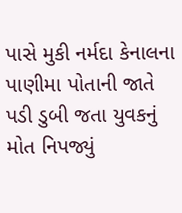પાસે મુકી નર્મદા કેનાલના પાણીમા પોતાની જાતે પડી ડુબી જતા યુવકનું મોત નિપજ્યું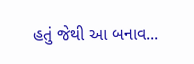હતું જેથી આ બનાવ...